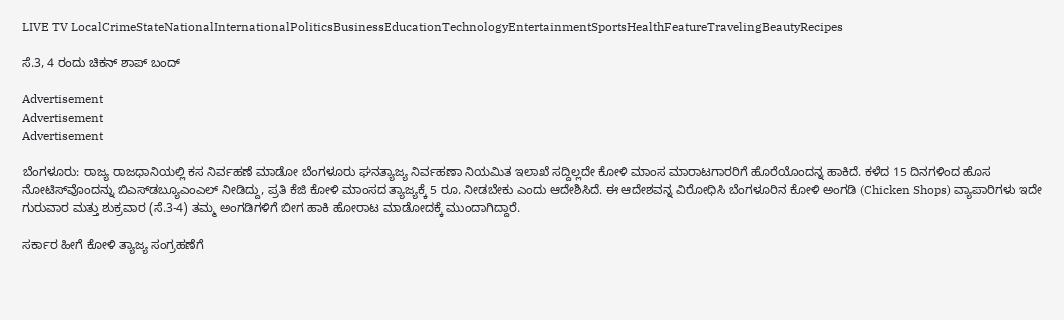LIVE TV LocalCrimeStateNationalInternationalPoliticsBusinessEducationTechnologyEntertainmentSportsHealthFeatureTravelingBeautyRecipes

ಸೆ.3, 4 ರಂದು ಚಿಕನ್‌ ಶಾಪ್‌ ಬಂದ್‌

Advertisement
Advertisement
Advertisement

ಬೆಂಗಳೂರು: ರಾಜ್ಯ ರಾಜಧಾನಿಯಲ್ಲಿ ಕಸ ನಿರ್ವಹಣೆ ಮಾಡೋ ಬೆಂಗಳೂರು ಘನತ್ಯಾಜ್ಯ ನಿರ್ವಹಣಾ ನಿಯಮಿತ ಇಲಾಖೆ ಸದ್ದಿಲ್ಲದೇ ಕೋಳಿ ಮಾಂಸ ಮಾರಾಟಗಾರರಿಗೆ ಹೊರೆಯೊಂದನ್ನ ಹಾಕಿದೆ. ಕಳೆದ 15 ದಿನಗಳಿಂದ ಹೊಸ ನೋಟಿಸ್‌ವೊಂದನ್ನು ಬಿಎಸ್‌ಡಬ್ಯೂಎಂಎಲ್ ನೀಡಿದ್ದು, ಪ್ರತಿ ಕೆಜಿ ಕೋಳಿ ಮಾಂಸದ ತ್ಯಾಜ್ಯಕ್ಕೆ 5 ರೂ. ನೀಡಬೇಕು ಎಂದು ಆದೇಶಿಸಿದೆ. ಈ ಆದೇಶವನ್ನ ವಿರೋಧಿಸಿ ಬೆಂಗಳೂರಿನ ಕೋಳಿ ಅಂಗಡಿ (Chicken Shops) ವ್ಯಾಪಾರಿಗಳು ಇದೇ ಗುರುವಾರ ಮತ್ತು ಶುಕ್ರವಾರ (ಸೆ.3-4) ತಮ್ಮ ಅಂಗಡಿಗಳಿಗೆ ಬೀಗ ಹಾಕಿ ಹೋರಾಟ ಮಾಡೋದಕ್ಕೆ ಮುಂದಾಗಿದ್ದಾರೆ.

ಸರ್ಕಾರ ಹೀಗೆ ಕೋಳಿ ತ್ಯಾಜ್ಯ ಸಂಗ್ರಹಣೆಗೆ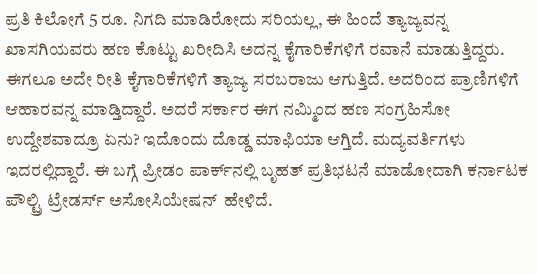ಪ್ರತಿ ಕಿಲೋಗೆ 5 ರೂ. ನಿಗದಿ ಮಾಡಿರೋದು ಸರಿಯಲ್ಲ, ಈ ಹಿಂದೆ ತ್ಯಾಜ್ಯವನ್ನ ಖಾಸಗಿಯವರು ಹಣ ಕೊಟ್ಟು ಖರೀದಿಸಿ ಅದನ್ನ ಕೈಗಾರಿಕೆಗಳಿಗೆ ರವಾನೆ ಮಾಡುತ್ತಿದ್ದರು. ಈಗಲೂ ಅದೇ ರೀತಿ ಕೈಗಾರಿಕೆಗಳಿಗೆ ತ್ಯಾಜ್ಯ ಸರಬರಾಜು ಆಗುತ್ತಿದೆ. ಅದರಿಂದ ಪ್ರಾಣಿಗಳಿಗೆ ಆಹಾರವನ್ನ ಮಾಡ್ತಿದ್ದಾರೆ. ಅದರೆ ಸರ್ಕಾರ ಈಗ ನಮ್ಮಿಂದ ಹಣ ಸಂಗ್ರಹಿಸೋ ಉದ್ದೇಶವಾದ್ರೂ ಏನು? ಇದೊಂದು ದೊಡ್ಡ ಮಾಫಿಯಾ ಆಗ್ತಿದೆ. ಮದ್ಯವರ್ತಿಗಳು ಇದರಲ್ಲಿದ್ದಾರೆ. ಈ ಬಗ್ಗೆ ಪ್ರೀಡಂ ಪಾರ್ಕ್‌ನಲ್ಲಿ ಬೃಹತ್ ಪ್ರತಿಭಟನೆ ಮಾಡೋದಾಗಿ ಕರ್ನಾಟಕ ಪೌಲ್ಟ್ರಿ ಟ್ರೇಡರ್ಸ್ ಅಸೋಸಿಯೇಷನ್  ಹೇಳಿದೆ.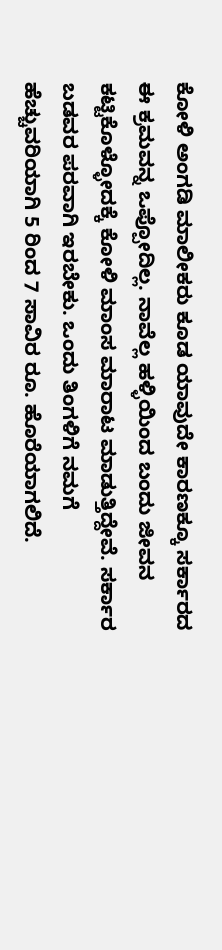ಕೋಳಿ ಅಂಗಡಿ ಮಾಲೀಕರು ಕೂಡ ಯಾವುದೇ ಕಾರಣಕ್ಕೂ ಸರ್ಕಾರದ ಈ ಕ್ರಮವನ್ನ ಒಪ್ಪೋದಿಲ್ಲ. ನಾವೆಲ್ಲ ಹಳ್ಳಿಯಿಂದ ಬಂದು ಜೀವನ ಕಟ್ಟಿಕೊಳ್ಳೋದಕ್ಕೆ ಕೋಳಿ ಮಾಂಸ ಮಾರಾಟ ಮಾಡುತ್ತಿದ್ದೇವೆ. ಸರ್ಕಾರ ಬಡವರ ಪರವಾಗಿ ಇರಬೇಕು. ಒಂದು ತಿಂಗಳಿಗೆ ನಮಗೆ ಹೆಚ್ಚುವರಿಯಾಗಿ 5 ರಿಂದ 7 ಸಾವಿರ ರೂ. ಹೊರೆಯಾಗಲಿದೆ.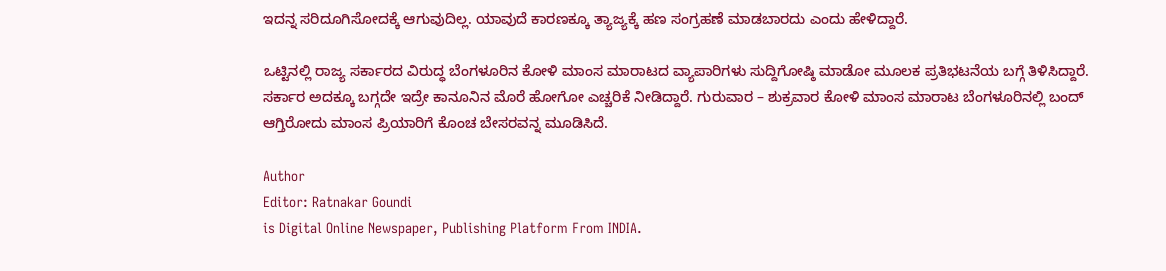ಇದನ್ನ ಸರಿದೂಗಿಸೋದಕ್ಕೆ ಆಗುವುದಿಲ್ಲ. ಯಾವುದೆ ಕಾರಣಕ್ಕೂ ತ್ಯಾಜ್ಯಕ್ಕೆ ಹಣ ಸಂಗ್ರಹಣೆ ಮಾಡಬಾರದು ಎಂದು ಹೇಳಿದ್ದಾರೆ.

ಒಟ್ಟಿನಲ್ಲಿ ರಾಜ್ಯ ಸರ್ಕಾರದ ವಿರುದ್ಧ ಬೆಂಗಳೂರಿನ ಕೋಳಿ ಮಾಂಸ ಮಾರಾಟದ ವ್ಯಾಪಾರಿಗಳು ಸುದ್ದಿಗೋಷ್ಠಿ ಮಾಡೋ ಮೂಲಕ ಪ್ರತಿಭಟನೆಯ ಬಗ್ಗೆ ತಿಳಿಸಿದ್ದಾರೆ. ಸರ್ಕಾರ ಅದಕ್ಕೂ ಬಗ್ಗದೇ ಇದ್ರೇ ಕಾನೂನಿನ ಮೊರೆ ಹೋಗೋ ಎಚ್ಚರಿಕೆ ನೀಡಿದ್ದಾರೆ. ಗುರುವಾರ – ಶುಕ್ರವಾರ ಕೋಳಿ ಮಾಂಸ ಮಾರಾಟ ಬೆಂಗಳೂರಿನಲ್ಲಿ ಬಂದ್ ಆಗ್ತಿರೋದು ಮಾಂಸ ಪ್ರಿಯಾರಿಗೆ ಕೊಂಚ ಬೇಸರವನ್ನ ಮೂಡಿಸಿದೆ.

Author
Editor: Ratnakar Goundi
is Digital Online Newspaper, Publishing Platform From INDIA.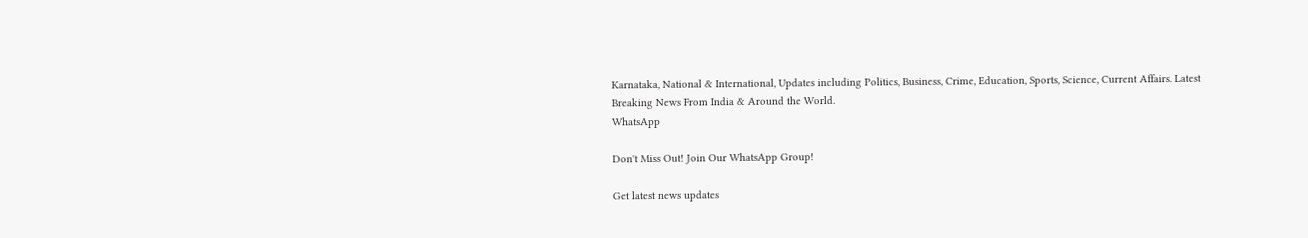Karnataka, National & International, Updates including Politics, Business, Crime, Education, Sports, Science, Current Affairs. Latest Breaking News From India & Around the World.
WhatsApp

Don't Miss Out! Join Our WhatsApp Group!

Get latest news updates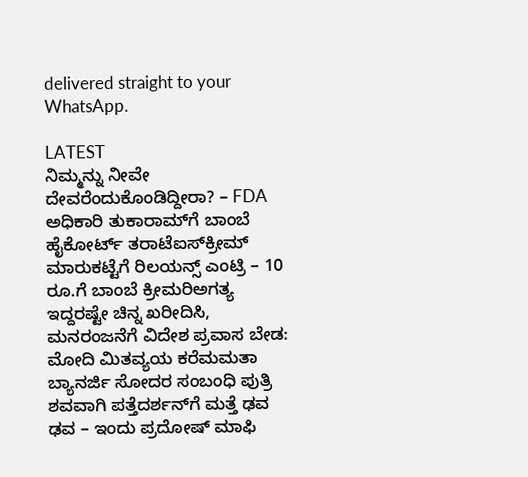delivered straight to your WhatsApp.

LATEST
ನಿಮ್ಮನ್ನು ನೀವೇ ದೇವರೆಂದುಕೊಂಡಿದ್ದೀರಾ? – FDA ಅಧಿಕಾರಿ ತುಕಾರಾಮ್‌ಗೆ ಬಾಂಬೆ ಹೈಕೋರ್ಟ್‌ ತರಾಟೆಐಸ್‌ಕ್ರೀಮ್‌ ಮಾರುಕಟ್ಟೆಗೆ ರಿಲಯನ್ಸ್‌ ಎಂಟ್ರಿ – 10 ರೂ.ಗೆ ಬಾಂಬೆ ಕ್ರೀಮರಿಅಗತ್ಯ ಇದ್ದರಷ್ಟೇ ಚಿನ್ನ ಖರೀದಿಸಿ, ಮನರಂಜನೆಗೆ ವಿದೇಶ ಪ್ರವಾಸ ಬೇಡ: ಮೋದಿ ಮಿತವ್ಯಯ ಕರೆಮಮತಾ ಬ್ಯಾನರ್ಜಿ ಸೋದರ ಸಂಬಂಧಿ ಪುತ್ರಿ ಶವವಾಗಿ ಪತ್ತೆದರ್ಶನ್‌ಗೆ ಮತ್ತೆ ಢವ ಢವ – ಇಂದು ಪ್ರದೋಷ್ ಮಾಫಿ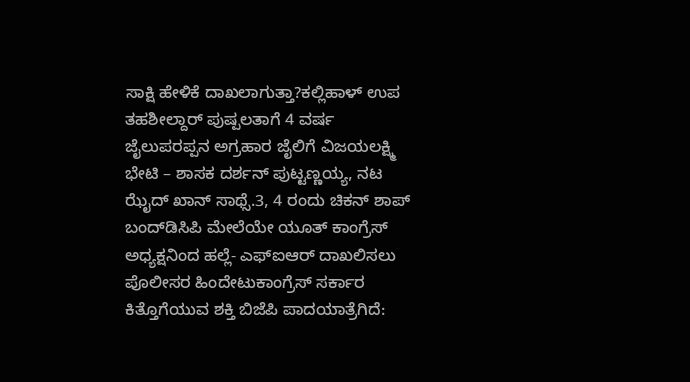ಸಾಕ್ಷಿ ಹೇಳಿಕೆ ದಾಖಲಾಗುತ್ತಾ?ಕಲ್ಲಿಹಾಳ್‌ ಉಪ ತಹಶೀಲ್ದಾರ್‌ ಪುಷ್ಪಲತಾಗೆ 4 ವರ್ಷ ಜೈಲುಪರಪ್ಪನ ಅಗ್ರಹಾರ ಜೈಲಿಗೆ ವಿಜಯಲಕ್ಷ್ಮಿ ಭೇಟಿ – ಶಾಸಕ ದರ್ಶನ್ ಪುಟ್ಟಣ್ಣಯ್ಯ, ನಟ ಝೈದ್ ಖಾನ್ ಸಾಥ್ಸೆ.3, 4 ರಂದು ಚಿಕನ್‌ ಶಾಪ್‌ ಬಂದ್‌ಡಿಸಿಪಿ ಮೇಲೆಯೇ ಯೂತ್ ಕಾಂಗ್ರೆಸ್ ಅಧ್ಯಕ್ಷನಿಂದ ಹಲ್ಲೆ- ಎಫ್‌ಐಆರ್ ದಾಖಲಿಸಲು ಪೊಲೀಸರ ಹಿಂದೇಟುಕಾಂಗ್ರೆಸ್ ಸರ್ಕಾರ ಕಿತ್ತೊಗೆಯುವ ಶಕ್ತಿ ಬಿಜೆಪಿ ಪಾದಯಾತ್ರೆಗಿದೆ: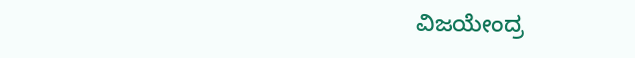ವಿಜಯೇಂದ್ರ